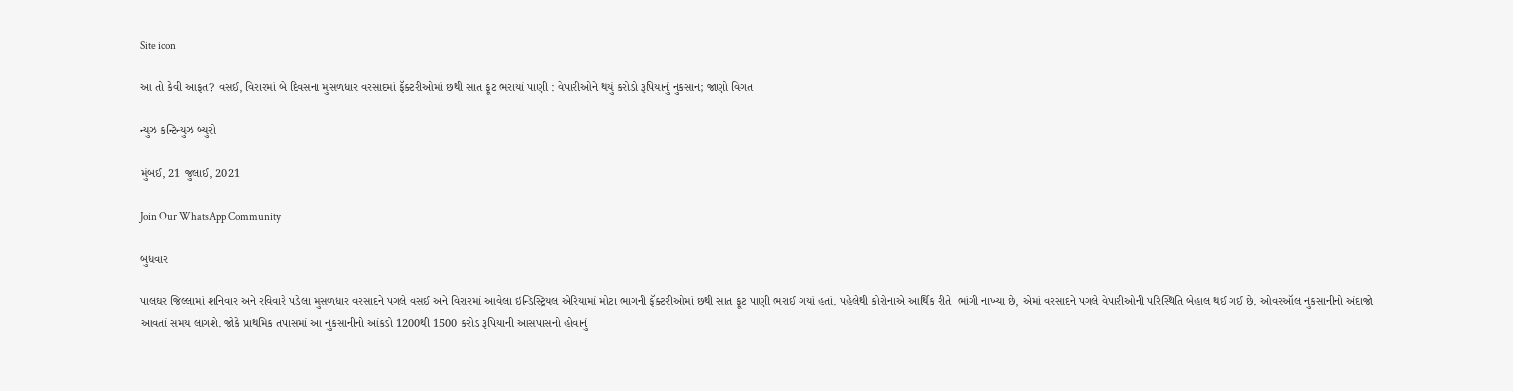Site icon

આ તો કેવી આફત? વસઈ, વિરારમાં બે દિવસના મુસળધાર વરસાદમાં ફૅક્ટરીઓમાં છથી સાત ફૂટ ભરાયાં પાણી : વેપારીઓને થયું કરોડો રૂપિયાનું નુકસાન; જાણો વિગત

ન્યુઝ કન્ટિન્યુઝ બ્યુરો

મુંબઈ, 21 જુલાઈ, 2021

Join Our WhatsApp Community

બુધવાર

પાલઘર જિલ્લામાં શનિવાર અને રવિવારે પડેલા મુસળધાર વરસાદને પગલે વસઈ અને વિરારમાં આવેલા ઇન્ડિસ્ટ્રિયલ એરિયામાં મોટા ભાગની ફૅક્ટરીઓમાં છથી સાત ફૂટ પાણી ભરાઈ ગયાં હતાં. પહેલેથી કોરોનાએ આર્થિક રીતે  ભાંગી નાખ્યા છે, એમાં વરસાદને પગલે વેપારીઓની પરિસ્થિતિ બેહાલ થઈ ગઈ છે. ઓવરઑલ નુકસાનીનો અંદાજો આવતાં સમય લાગશે. જોકે પ્રાથમિક તપાસમાં આ નુકસાનીનો આંકડો 1200થી 1500 કરોડ રૂપિયાની આસપાસનો હોવાનું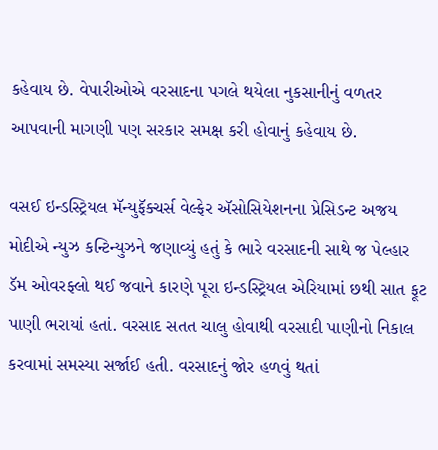કહેવાય છે. વેપારીઓએ વરસાદના પગલે થયેલા નુકસાનીનું વળતર આપવાની માગણી પણ સરકાર સમક્ષ કરી હોવાનું કહેવાય છે.

વસઈ ઇન્ડસ્ટ્રિયલ મૅન્યુફૅક્ચર્સ વેલ્ફેર ઍસોસિયેશનના પ્રેસિડન્ટ અજય મોદીએ ન્યુઝ કન્ટિન્યુઝને જણાવ્યું હતું કે ભારે વરસાદની સાથે જ પેલ્હાર ડૅમ ઓવરફ્લો થઈ જવાને કારણે પૂરા ઇન્ડસ્ટ્રિયલ એરિયામાં છથી સાત ફૂટ પાણી ભરાયાં હતાં. વરસાદ સતત ચાલુ હોવાથી વરસાદી પાણીનો નિકાલ કરવામાં સમસ્યા સર્જાઈ હતી. વરસાદનું જોર હળવું થતાં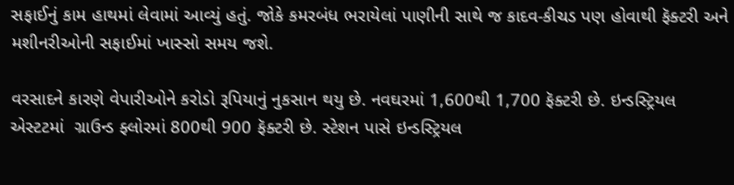સફાઈનું કામ હાથમાં લેવામાં આવ્યું હતું. જોકે કમરબંધ ભરાયેલાં પાણીની સાથે જ કાદવ-કીચડ પણ હોવાથી ફૅક્ટરી અને મશીનરીઓની સફાઈમાં ખાસ્સો સમય જશે.

વરસાદને કારણે વેપારીઓને કરોડો રૂપિયાનું નુકસાન થયુ છે. નવઘરમાં 1,600થી 1,700 ફૅક્ટરી છે. ઇન્ડસ્ટ્રિયલ એસ્ટટમાં  ગ્રાઉન્ડ ફ્લોરમાં 800થી 900 ફૅક્ટરી છે. સ્ટેશન પાસે ઇન્ડસ્ટ્રિયલ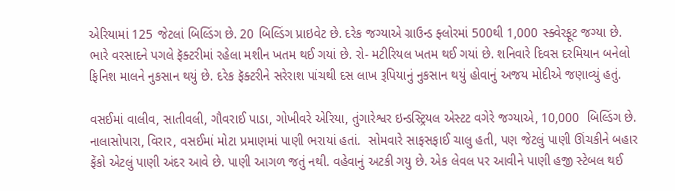એરિયામાં 125 જેટલાં બિલ્ડિંગ છે. 20 બિલ્ડિંગ પ્રાઇવેટ છે. દરેક જગ્યાએ ગ્રાઉન્ડ ફ્લોરમાં 500થી 1,000 સ્ક્વેરફૂટ જગ્યા છે. ભારે વરસાદને પગલે ફૅક્ટરીમાં રહેલા મશીન ખતમ થઈ ગયાં છે. રો- મટીરિયલ ખતમ થઈ ગયાં છે. શનિવારે દિવસ દરમિયાન બનેલો ફિનિશ માલને નુકસાન થયું છે. દરેક ફૅક્ટરીને સરેરાશ પાંચથી દસ લાખ રૂપિયાનું નુકસાન થયું હોવાનું અજય મોદીએ જણાવ્યું હતું.

વસઈમાં વાલીવ, સાતીવલી, ગૌવરાઈ પાડા, ગોખીવરે એરિયા, તુંગારેશ્વર ઇન્ડસ્ટ્રિયલ એસ્ટટ વગેરે જગ્યાએ, 10,000  બિલ્ડિંગ છે. નાલાસોપારા, વિરાર, વસઈમાં મોટા પ્રમાણમાં પાણી ભરાયાં હતાં.  સોમવારે સાફસફાઈ ચાલુ હતી, પણ જેટલું પાણી ઊંચકીને બહાર ફેંકો એટલું પાણી અંદર આવે છે. પાણી આગળ જતું નથી. વહેવાનું અટકી ગયુ છે. એક લેવલ પર આવીને પાણી હજી સ્ટેબલ થઈ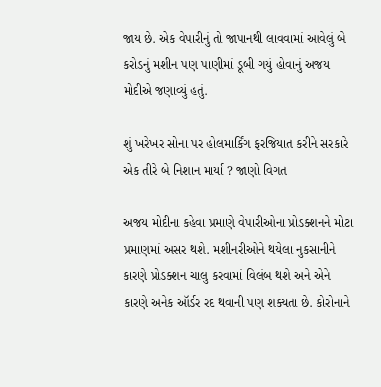જાય છે. એક વેપારીનું તો જાપાનથી લાવવામાં આવેલું બે કરોડનું મશીન પણ પાણીમાં ડૂબી ગયું હોવાનું અજય મોદીએ જણાવ્યું હતું.

શું ખરેખર સોના પર હોલમાર્કિંગ ફરજિયાત કરીને સરકારે એક તીરે બે નિશાન માર્યા ? જાણો વિગત

અજય મોદીના કહેવા પ્રમાણે વેપારીઓના પ્રોડક્શનને મોટા પ્રમાણમાં અસર થશે. મશીનરીઓને થયેલા નુકસાનીને કારણે પ્રોડક્શન ચાલુ કરવામાં વિલંબ થશે અને એને કારણે અનેક ઑર્ડર રદ થવાની પણ શક્યતા છે. કોરોનાને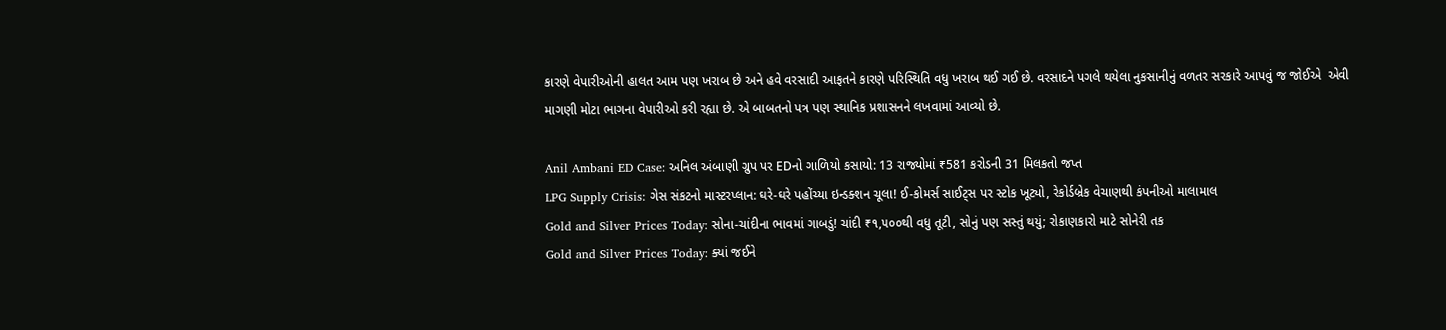કારણે વેપારીઓની હાલત આમ પણ ખરાબ છે અને હવે વરસાદી આફતને કારણે પરિસ્થિતિ વધુ ખરાબ થઈ ગઈ છે. વરસાદને પગલે થયેલા નુકસાનીનું વળતર સરકારે આપવું જ જોઈએ  એવી માગણી મોટા ભાગના વેપારીઓ કરી રહ્યા છે. એ બાબતનો પત્ર પણ સ્થાનિક પ્રશાસનને લખવામાં આવ્યો છે.

Anil Ambani ED Case: અનિલ અંબાણી ગ્રુપ પર EDનો ગાળિયો કસાયો: 13 રાજ્યોમાં ₹581 કરોડની 31 મિલકતો જપ્ત
LPG Supply Crisis: ગેસ સંકટનો માસ્ટરપ્લાન: ઘરે-ઘરે પહોંચ્યા ઇન્ડક્શન ચૂલા! ઈ-કોમર્સ સાઈટ્સ પર સ્ટોક ખૂટ્યો, રેકોર્ડબ્રેક વેચાણથી કંપનીઓ માલામાલ
Gold and Silver Prices Today: સોના-ચાંદીના ભાવમાં ગાબડું! ચાંદી ₹૧,૫૦૦થી વધુ તૂટી, સોનું પણ સસ્તું થયું; રોકાણકારો માટે સોનેરી તક
Gold and Silver Prices Today: ક્યાં જઈને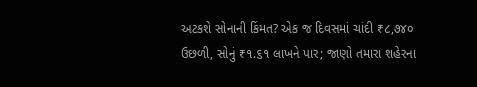અટકશે સોનાની કિંમત? એક જ દિવસમાં ચાંદી ₹૮,૭૪૦ ઉછળી, સોનું ₹૧.૬૧ લાખને પાર; જાણો તમારા શહેરના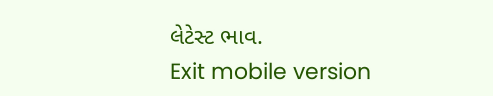લેટેસ્ટ ભાવ.
Exit mobile version